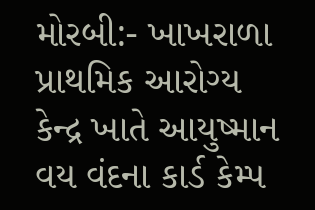મોરબી:- ખાખરાળા પ્રાથમિક આરોગ્ય કેન્દ્ર ખાતે આયુષ્માન વય વંદના કાર્ડ કેમ્પ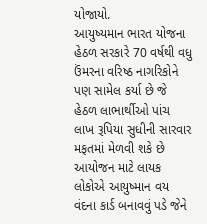યોજાયો.
આયુષ્યમાન ભારત યોજના હેઠળ સરકારે 70 વર્ષથી વધુ ઉંમરના વરિષ્ઠ નાગરિકોને પણ સામેલ કર્યા છે જે હેઠળ લાભાર્થીઓ પાંચ લાખ રૂપિયા સુધીની સારવાર મફતમાં મેળવી શકે છે આયોજન માટે લાયક લોકોએ આયુષ્માન વય વંદના કાર્ડ બનાવવું પડે જેને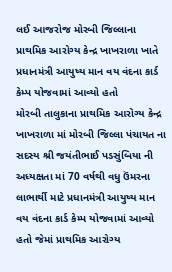લઈ આજરોજ મોરબી જિલ્લાના પ્રાથમિક આરોગ્ય કેન્દ્ર ખાખરાળા ખાતે પ્રધાનમંત્રી આયુષ્ય માન વય વંદના કાર્ડ કેમ્પ યોજવામાં આવ્યો હતો
મોરબી તાલુકાના પ્રાથમિક આરોગ્ય કેન્દ્ર ખાખરાળા માં મોરબી જિલ્લા પંચાયત ના સદસ્ય શ્રી જયંતીભાઈ પડસુંબિયા ની અધ્યક્ષતા માં 70 વર્ષથી વધુ ઉંમરના લાભાર્થી માટે પ્રધાનમંત્રી આયુષ્ય માન વય વંદના કાર્ડ કેમ્પ યોજવામાં આવ્યો હતો જેમાં પ્રાથમિક આરોગ્ય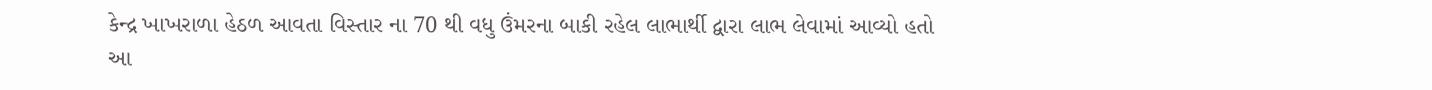કેન્દ્ર ખાખરાળા હેઠળ આવતા વિસ્તાર ના 70 થી વધુ ઉંમરના બાકી રહેલ લાભાર્થી દ્વારા લાભ લેવામાં આવ્યો હતો
આ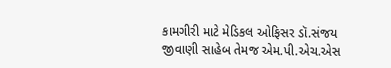કામગીરી માટે મેડિકલ ઓફિસર ડૉ.સંજય જીવાણી સાહેબ તેમજ એમ.પી.એચ.એસ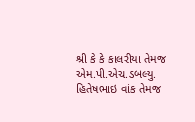શ્રી કે કે કાલરીયા તેમજ એમ.પી.એચ.ડબલ્યુ. હિતેષભાઇ વાંક તેમજ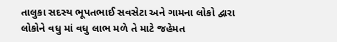તાલુકા સદસ્ય ભૂપતભાઈ સવસેટા અને ગામના લોકો દ્વારા લોકોને વધુ માં વધુ લાભ મળે તે માટે જહેમત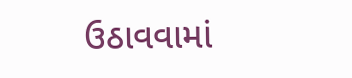ઉઠાવવામાં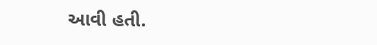આવી હતી.